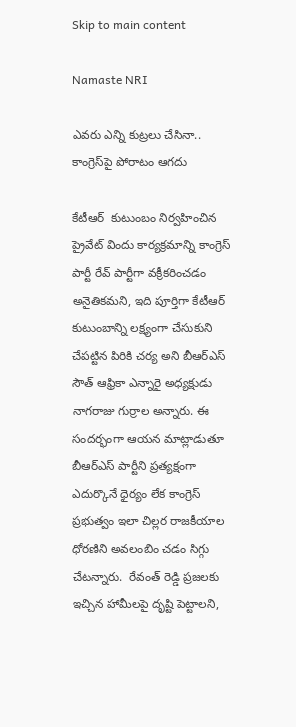Skip to main content

Namaste NRI

ఎవరు ఎన్ని కుట్రలు చేసినా.. కాంగ్రెస్‌పై పోరాటం ఆగదు

కేటీఆర్  కుటుంబం నిర్వహించిన ప్రైవేట్ విందు కార్యక్రమాన్ని కాంగ్రెస్‌  పార్టీ రేవ్ పార్టీగా వక్రీకరించడం అనైతికమని, ఇది పూర్తిగా కేటీఆర్ కుటుంబాన్ని లక్ష్యంగా చేసుకుని చేపట్టిన పిరికి చర్య అని బీఆర్‌ఎస్‌ సౌత్ ఆఫ్రికా ఎన్నారై అధ్యక్షుడు నాగరాజు గుర్రాల అన్నారు. ఈ సందర్భంగా ఆయన మాట్లాడుతూ బీఆర్‌ఎస్‌ పార్టీని ప్రత్యక్షంగా ఎదుర్కొనే ధైర్యం లేక కాంగ్రెస్‌ ప్రభుత్వం ఇలా చిల్లర రాజకీయాల ధోరణిని అవలంబిం చడం సిగ్గు చేటన్నారు.  రేవంత్ రెడ్డి ప్రజలకు ఇచ్చిన హామీలపై దృష్టి పెట్టాలని,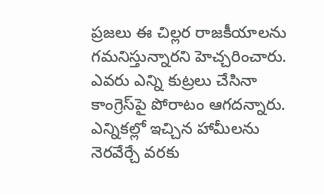ప్రజలు ఈ చిల్లర రాజకీయాలను గమనిస్తున్నారని హెచ్చరించారు. ఎవరు ఎన్ని కుట్రలు చేసినా కాంగ్రెస్‌పై పోరాటం ఆగదన్నారు. ఎన్నికల్లో ఇచ్చిన హామీలను నెరవేర్చే వరకు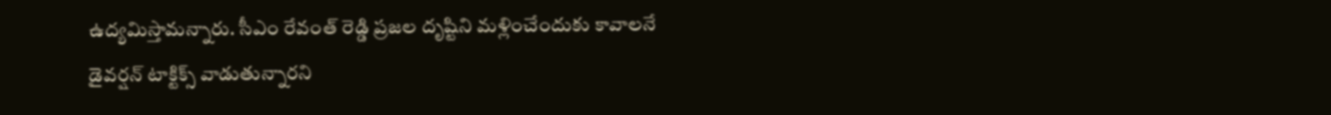ఉద్యమిస్తామన్నారు. సీఎం రేవంత్ రెడ్డి ప్రజల దృష్టిని మళ్లించేందుకు కావాలనే డైవర్షన్‌ టాక్టిక్స్‌ వాడుతున్నారని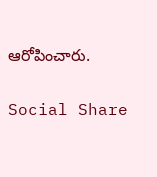ఆరోపించారు.

Social Share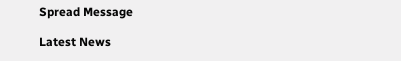Spread Message

Latest News